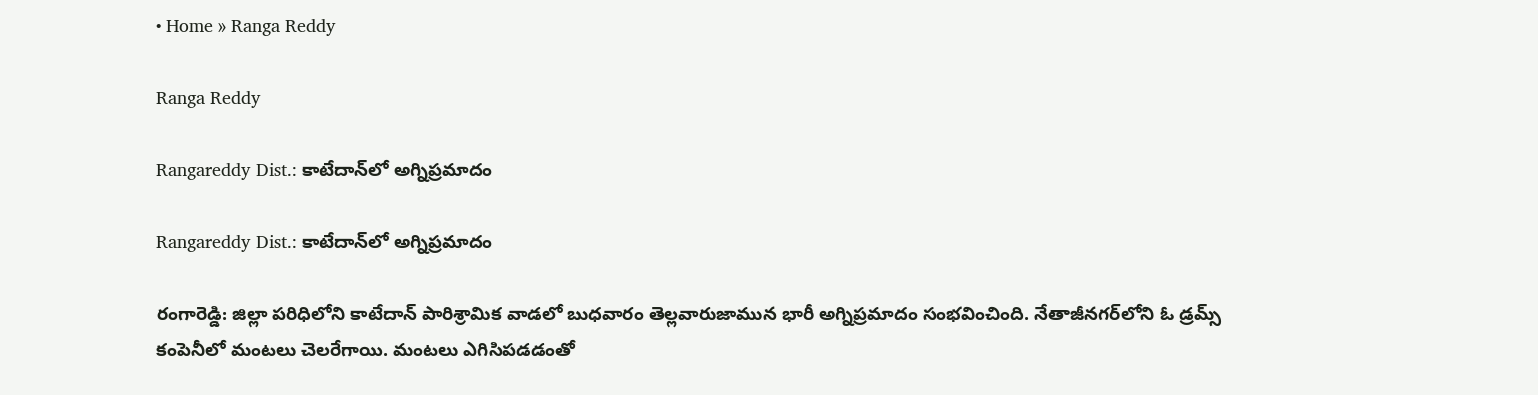• Home » Ranga Reddy

Ranga Reddy

Rangareddy Dist.: కాటేదాన్‌లో అగ్నిప్రమాదం

Rangareddy Dist.: కాటేదాన్‌లో అగ్నిప్రమాదం

రంగారెడ్డి: జిల్లా ప‌రిధిలోని కాటేదాన్ పారిశ్రామిక వాడ‌లో బుధ‌వారం తెల్ల‌వారుజామున భారీ అగ్నిప్ర‌మాదం సంభ‌వించింది. నేతాజీనగర్‌లోని ఓ డ్రమ్స్ కంపెనీలో మంటలు చెలరేగాయి. మంటలు ఎగిసిపడడంతో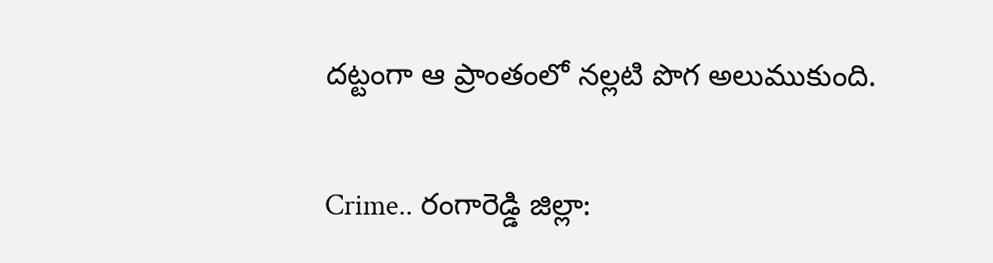దట్టంగా ఆ ప్రాంతంలో నల్లటి పొగ అలుముకుంది.

Crime.. రంగారెడ్డి జిల్లా: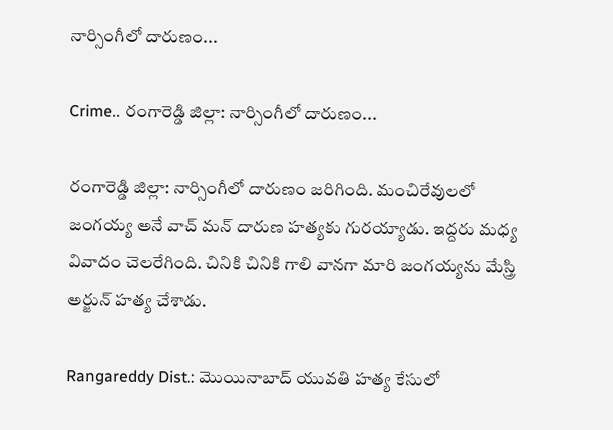నార్సింగీలో దారుణం...

Crime.. రంగారెడ్డి జిల్లా: నార్సింగీలో దారుణం...

రంగారెడ్డి జిల్లా: నార్సింగీలో దారుణం జరిగింది. మంచిరేవులలో జంగయ్య అనే వాచ్ మన్ దారుణ హత్యకు గురయ్యాడు. ఇద్దరు మధ్య వివాదం చెలరేగింది. చినికి చినికి గాలి వానగా మారి జంగయ్యను మేస్త్రి అర్జున్ హత్య చేశాడు.

Rangareddy Dist.: మొయినాబాద్ యువతి హత్య కేసులో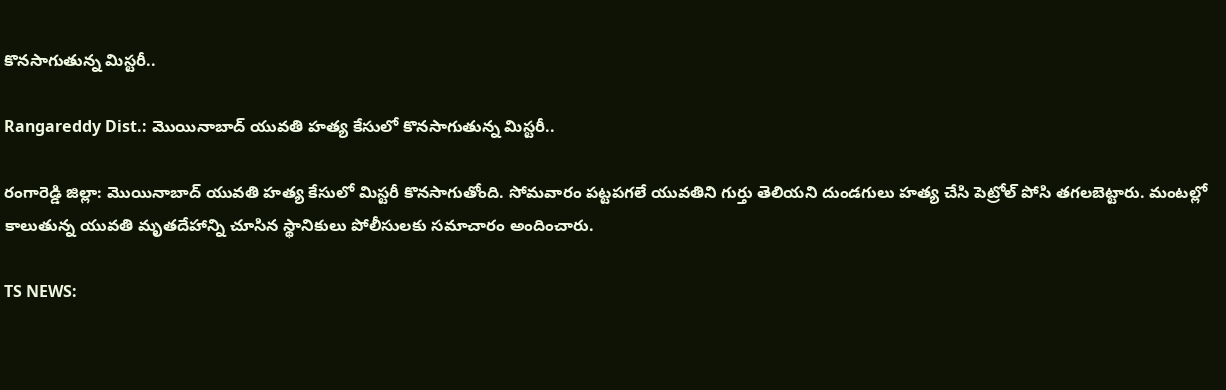కొనసాగుతున్న మిస్టరీ..

Rangareddy Dist.: మొయినాబాద్ యువతి హత్య కేసులో కొనసాగుతున్న మిస్టరీ..

రంగారెడ్డి జిల్లా: మొయినాబాద్ యువతి హత్య కేసులో మిస్టరీ కొనసాగుతోంది. సోమవారం పట్టపగలే యువతిని గుర్తు తెలియని దుండగులు హత్య చేసి పెట్రోల్ పోసి తగలబెట్టారు. మంటల్లో కాలుతున్న యువతి మృతదేహాన్ని చూసిన స్థానికులు పోలీసులకు సమాచారం అందించారు.

TS NEWS: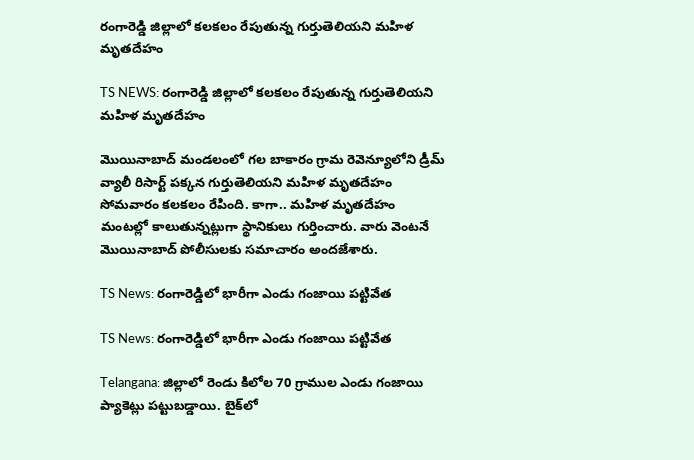రంగారెడ్డి జిల్లాలో కలకలం రేపుతున్న గుర్తుతెలియని మహిళ మృతదేహం

TS NEWS: రంగారెడ్డి జిల్లాలో కలకలం రేపుతున్న గుర్తుతెలియని మహిళ మృతదేహం

మొయినాబాద్ మండలంలో గల బాకారం గ్రామ రెవెన్యూలోని డ్రీమ్ వ్యాలీ రిసార్ట్ పక్కన గుర్తుతెలియని మహిళ మృతదేహం సోమవారం కలకలం రేపింది. కాగా.. మహిళ మృతదేహం మంటల్లో కాలుతున్నట్లుగా స్థానికులు గుర్తించారు. వారు వెంటనే మొయినాబాద్ పోలీసులకు సమాచారం అందజేశారు.

TS News: రంగారెడ్డిలో భారీగా ఎండు గంజాయి పట్టివేత

TS News: రంగారెడ్డిలో భారీగా ఎండు గంజాయి పట్టివేత

Telangana: జిల్లాలో రెండు కిలోల 70 గ్రాముల ఎండు గంజాయి ప్యాకెట్లు పట్టుబడ్డాయి. బైక్‌లో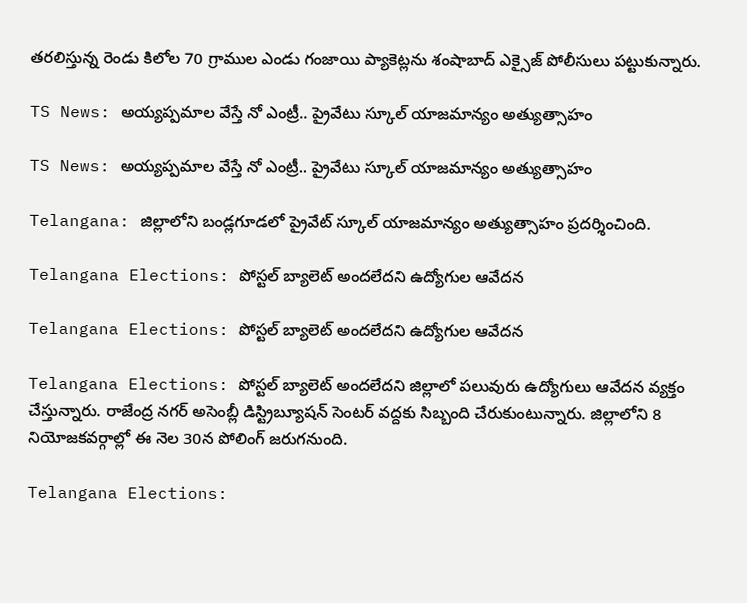తరలిస్తున్న రెండు కిలోల 70 గ్రాముల ఎండు గంజాయి ప్యాకెట్లను శంషాబాద్ ఎక్సైజ్ పోలీసులు పట్టుకున్నారు.

TS News: అయ్యప్పమాల వేస్తే నో ఎంట్రీ.. ప్రైవేటు స్కూల్ యాజమాన్యం అత్యుత్సాహం

TS News: అయ్యప్పమాల వేస్తే నో ఎంట్రీ.. ప్రైవేటు స్కూల్ యాజమాన్యం అత్యుత్సాహం

Telangana: జిల్లాలోని బండ్లగూడలో ప్రైవేట్ స్కూల్ యాజమాన్యం అత్యుత్సాహం ప్రదర్శించింది.

Telangana Elections: పోస్టల్ బ్యాలెట్ అందలేదని ఉద్యోగుల ఆవేదన

Telangana Elections: పోస్టల్ బ్యాలెట్ అందలేదని ఉద్యోగుల ఆవేదన

Telangana Elections: పోస్టల్ బ్యాలెట్ అందలేదని జిల్లాలో పలువురు ఉద్యోగులు ఆవేదన వ్యక్తం చేస్తున్నారు. రాజేంద్ర నగర్ అసెంబ్లీ డిస్ట్రిబ్యూషన్ సెంటర్ వద్దకు సిబ్బంది చేరుకుంటున్నారు. జిల్లాలోని 8 నియోజకవర్గాల్లో ఈ నెల 30న పోలింగ్ జరుగనుంది.

Telangana Elections: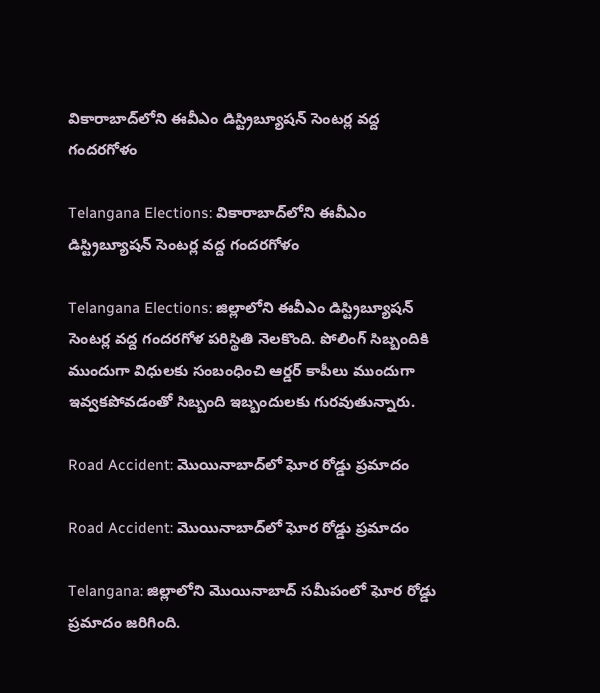వికారాబాద్‌లోని ఈవీఎం డిస్ట్రిబ్యూషన్ సెంటర్ల వద్ద గందరగోళం

Telangana Elections: వికారాబాద్‌లోని ఈవీఎం డిస్ట్రిబ్యూషన్ సెంటర్ల వద్ద గందరగోళం

Telangana Elections: జిల్లాలోని ఈవీఎం డిస్ట్రిబ్యూషన్ సెంటర్ల వద్ద గందరగోళ పరిస్థితి నెలకొంది. పోలింగ్ సిబ్బందికి ముందుగా విధులకు సంబంధించి ఆర్డర్ కాపీలు ముందుగా ఇవ్వకపోవడంతో సిబ్బంది ఇబ్బందులకు గురవుతున్నారు.

Road Accident: మొయినాబాద్‌‌లో ఘోర రోడ్డు ప్రమాదం

Road Accident: మొయినాబాద్‌‌లో ఘోర రోడ్డు ప్రమాదం

Telangana: జిల్లాలోని మొయినాబాద్‌ సమీపంలో ఘోర రోడ్డు ప్రమాదం జరిగింది.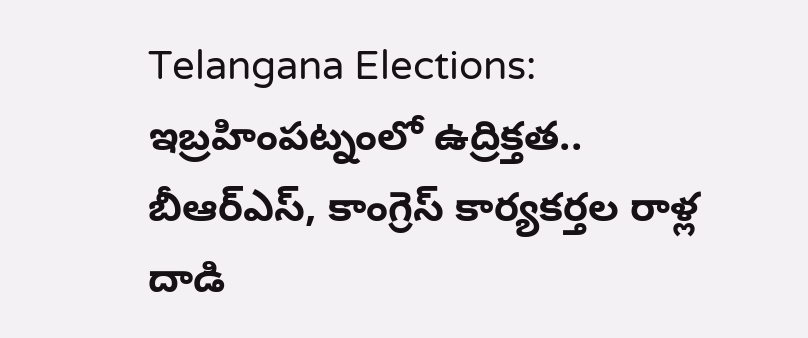Telangana Elections: ఇబ్రహింపట్నంలో ఉద్రిక్తత.. బీఆర్‌ఎస్, కాంగ్రెస్ కార్యకర్తల రాళ్ల దాడి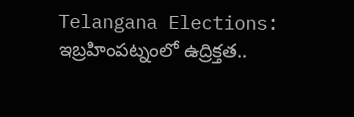Telangana Elections: ఇబ్రహింపట్నంలో ఉద్రిక్తత..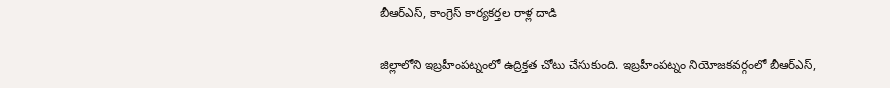బీఆర్‌ఎస్, కాంగ్రెస్ కార్యకర్తల రాళ్ల దాడి

జిల్లాలోని ఇబ్రహీంపట్నంలో ఉద్రిక్తత చోటు చేసుకుంది. ఇబ్రహీంపట్నం నియోజకవర్గంలో బీఆర్‌ఎస్,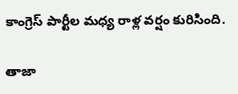కాంగ్రెస్‌ పార్టీల మధ్య రాళ్ల వర్షం కురిసింది.

తాజా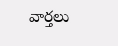వార్తలు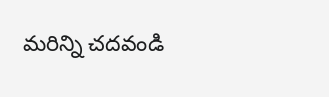మరిన్ని చదవండి